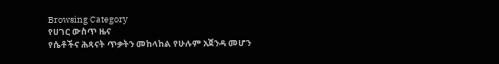Browsing Category
የሀገር ውስጥ ዜና
የሴቶችና ሕጻናት ጥቃትን መከላከል የሁሉም አጀንዳ መሆን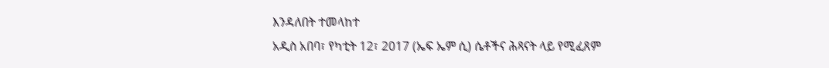እንዳለበት ተመላከተ
አዲስ አበባ፣ የካቲት 12፣ 2017 (ኤፍ ኤም ሲ) ሴቶችና ሕጻናት ላይ የሚፈጸም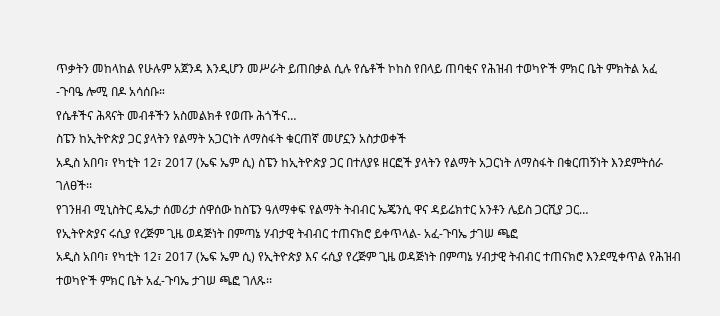ጥቃትን መከላከል የሁሉም አጀንዳ እንዲሆን መሥራት ይጠበቃል ሲሉ የሴቶች ኮከስ የበላይ ጠባቂና የሕዝብ ተወካዮች ምክር ቤት ምክትል አፈ -ጉባዔ ሎሚ በዶ አሳሰቡ።
የሴቶችና ሕጻናት መብቶችን አስመልክቶ የወጡ ሕጎችና…
ስፔን ከኢትዮጵያ ጋር ያላትን የልማት አጋርነት ለማስፋት ቁርጠኛ መሆኗን አስታወቀች
አዲስ አበባ፣ የካቲት 12፣ 2017 (ኤፍ ኤም ሲ) ስፔን ከኢትዮጵያ ጋር በተለያዩ ዘርፎች ያላትን የልማት አጋርነት ለማስፋት በቁርጠኝነት እንደምትሰራ ገለፀች፡፡
የገንዘብ ሚኒስትር ዴኤታ ሰመሪታ ሰዋሰው ከስፔን ዓለማቀፍ የልማት ትብብር ኤጄንሲ ዋና ዳይሬክተር አንቶን ሌይስ ጋርሺያ ጋር…
የኢትዮጵያና ሩሲያ የረጅም ጊዜ ወዳጅነት በምጣኔ ሃብታዊ ትብብር ተጠናክሮ ይቀጥላል- አፈ-ጉባኤ ታገሠ ጫፎ
አዲስ አበባ፣ የካቲት 12፣ 2017 (ኤፍ ኤም ሲ) የኢትዮጵያ እና ሩሲያ የረጅም ጊዜ ወዳጅነት በምጣኔ ሃብታዊ ትብብር ተጠናክሮ እንደሚቀጥል የሕዝብ ተወካዮች ምክር ቤት አፈ-ጉባኤ ታገሠ ጫፎ ገለጹ፡፡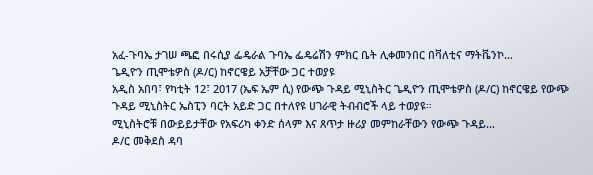አፈ-ጉባኤ ታገሠ ጫፎ በሩሲያ ፌዴራል ጉባኤ ፌዴሬሽን ምክር ቤት ሊቀመንበር በቫለቲና ማትቬንኮ…
ጌዲዮን ጢሞቴዎስ (ዶ/ር) ከኖርዌይ አቻቸው ጋር ተወያዩ
አዲስ አበባ፣ የካቲት 12፣ 2017 (ኤፍ ኤም ሲ) የውጭ ጉዳይ ሚኒስትር ጌዲዮን ጢሞቴዎስ (ዶ/ር) ከኖርዌይ የውጭ ጉዳይ ሚኒስትር ኤስፒን ባርት አይድ ጋር በተለየዩ ሀገራዊ ትብብሮች ላይ ተወያዩ።
ሚኒስትሮቹ በውይይታቸው የአፍሪካ ቀንድ ሰላም እና ጸጥታ ዙሪያ መምከራቸውን የውጭ ጉዳይ…
ዶ/ር መቅደስ ዳባ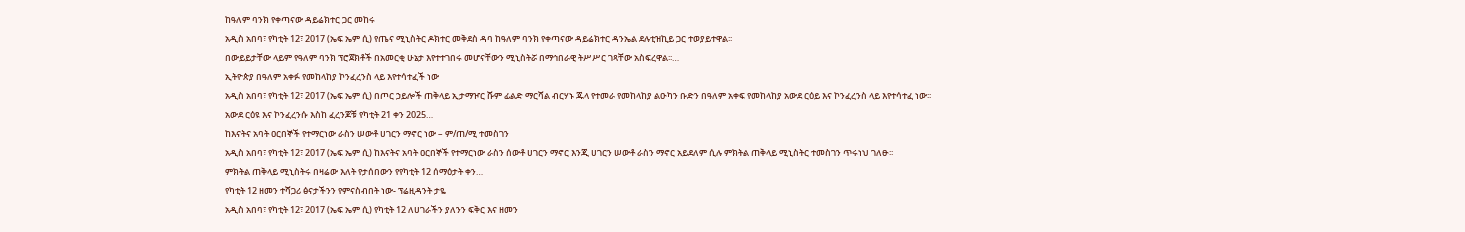ከዓለም ባንክ የቀጣናው ዳይሬክተር ጋር መከሩ
አዲስ አበባ፣ የካቲት 12፣ 2017 (ኤፍ ኤም ሲ) የጤና ሚኒስትር ዶክተር መቅደስ ዳባ ከዓለም ባንክ የቀጣናው ዳይሬክተር ዳንኤል ደሉቲዝኪይ ጋር ተወያይተዋል፡፡
በውይይታቸው ላይም የዓለም ባንክ ፕሮጀክቶች በአመርቂ ሁኔታ እየተተገበሩ መሆናቸውን ሚኒስትሯ በማኅበራዊ ትሥሥር ገጻቸው አስፍረዋል፡፡…
ኢትዮጵያ በዓለም አቀፉ የመከላከያ ኮንፈረንስ ላይ እየተሳተፈች ነው
አዲስ አበባ፣ የካቲት 12፣ 2017 (ኤፍ ኤም ሲ) በጦር ኃይሎች ጠቅላይ ኢታማዦር ሹም ፊልድ ማርሻል ብርሃኑ ጁላ የተመራ የመከላከያ ልዑካን ቡድን በዓለም አቀፍ የመከላከያ አውደ ርዕይ እና ኮንፈረንስ ላይ እየተሳተፈ ነው፡፡
አውደ ርዕዩ እና ኮንፈረንሱ እስከ ፈረንጆቹ የካቲት 21 ቀን 2025…
ከእናትና አባት ዐርበኞች የተማርነው ራስን ሠውቶ ሀገርን ማኖር ነው – ም/ጠ/ሚ ተመስገን
አዲስ አበባ፣ የካቲት 12፣ 2017 (ኤፍ ኤም ሲ) ከእናትና አባት ዐርበኞች የተማርነው ራስን ሰውቶ ሀገርን ማኖር እንጂ ሀገርን ሠውቶ ራስን ማኖር አይደለም ሲሉ ምክትል ጠቅላይ ሚኒስትር ተመስገን ጥሩነህ ገለፁ፡፡
ምክትል ጠቅላይ ሚኒስትሩ በዛሬው እለት የታሰበውን የየካቲት 12 ሰማዕታት ቀን…
የካቲት 12 ዘመን ተሻጋሪ ፅናታችንን የምናስብበት ነው- ፕሬዚዳንት ታዬ
አዲስ አበባ፣ የካቲት 12፣ 2017 (ኤፍ ኤም ሲ) የካቲት 12 ለሀገራችን ያለንን ፍቅር እና ዘመን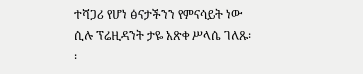ተሻጋሪ የሆነ ፅናታችንን የምናሳይት ነው ሲሉ ፕሬዚዳንት ታዬ አጽቀ ሥላሴ ገለጹ፡፡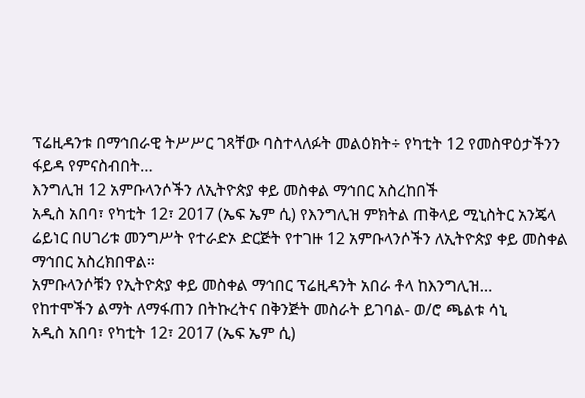ፕሬዚዳንቱ በማኅበራዊ ትሥሥር ገጻቸው ባስተላለፉት መልዕክት÷ የካቲት 12 የመስዋዕታችንን ፋይዳ የምናስብበት…
እንግሊዝ 12 አምቡላንሶችን ለኢትዮጵያ ቀይ መስቀል ማኅበር አስረከበች
አዲስ አበባ፣ የካቲት 12፣ 2017 (ኤፍ ኤም ሲ) የእንግሊዝ ምክትል ጠቅላይ ሚኒስትር አንጄላ ሬይነር በሀገሪቱ መንግሥት የተራድኦ ድርጅት የተገዙ 12 አምቡላንሶችን ለኢትዮጵያ ቀይ መስቀል ማኅበር አስረክበዋል።
አምቡላንሶቹን የኢትዮጵያ ቀይ መስቀል ማኅበር ፕሬዚዳንት አበራ ቶላ ከእንግሊዝ…
የከተሞችን ልማት ለማፋጠን በትኩረትና በቅንጅት መስራት ይገባል- ወ/ሮ ጫልቱ ሳኒ
አዲስ አበባ፣ የካቲት 12፣ 2017 (ኤፍ ኤም ሲ)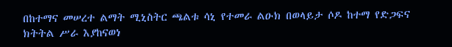በከተማና መሠረተ ልማት ሚኒስትር ጫልቱ ሳኒ የተመራ ልዑክ በወላይታ ሶዶ ከተማ የድጋፍና ክትትል ሥራ እያከናወነ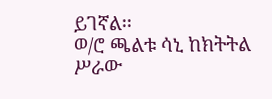ይገኛል፡፡
ወ/ሮ ጫልቱ ሳኒ ከክትትል ሥራው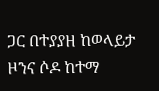ጋር በተያያዘ ከወላይታ ዞንና ሶዶ ከተማ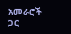አመራሮች ጋር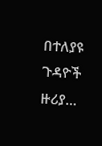በተለያዩ ጉዳዮች ዙሪያ…